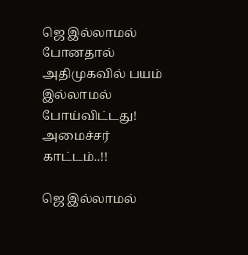ஜெ இல்லாமல் போனதால் அதிமுகவில் பயம் இல்லாமல் போய்விட்டது! அமைச்சர் காட்டம்..!!

ஜெ இல்லாமல்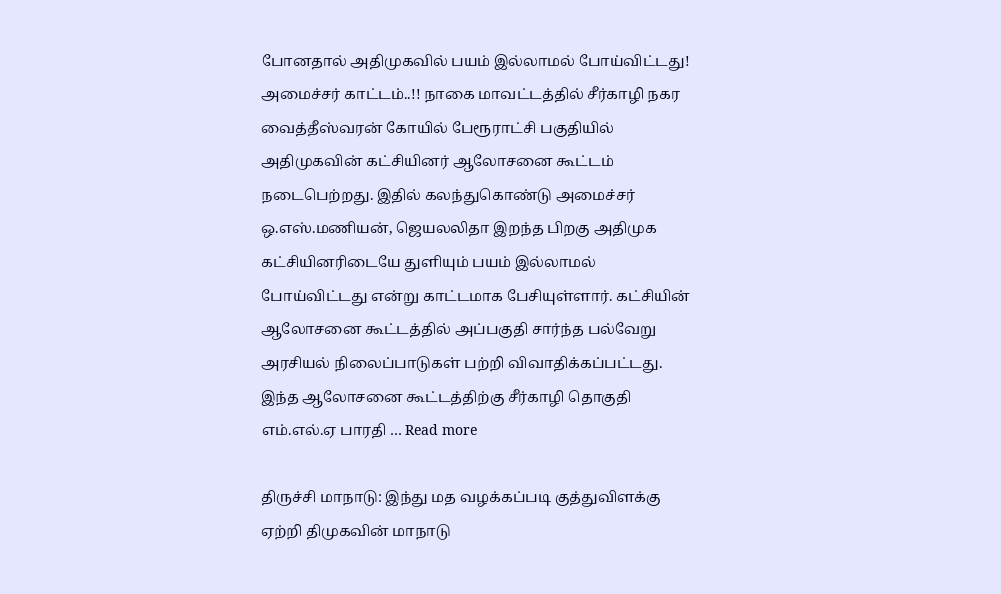போனதால் அதிமுகவில் பயம் இல்லாமல் போய்விட்டது! அமைச்சர் காட்டம்..!! நாகை மாவட்டத்தில் சீர்காழி நகர வைத்தீஸ்வரன் கோயில் பேரூராட்சி பகுதியில் அதிமுகவின் கட்சியினர் ஆலோசனை கூட்டம் நடைபெற்றது. இதில் கலந்துகொண்டு அமைச்சர் ஒ.எஸ்.மணியன், ஜெயலலிதா இறந்த பிறகு அதிமுக கட்சியினரிடையே துளியும் பயம் இல்லாமல் போய்விட்டது என்று காட்டமாக பேசியுள்ளார். கட்சியின் ஆலோசனை கூட்டத்தில் அப்பகுதி சார்ந்த பல்வேறு அரசியல் நிலைப்பாடுகள் பற்றி விவாதிக்கப்பட்டது. இந்த ஆலோசனை கூட்டத்திற்கு சீர்காழி தொகுதி எம்.எல்.ஏ பாரதி … Read more

திருச்சி மாநாடு: இந்து மத வழக்கப்படி குத்துவிளக்கு ஏற்றி திமுகவின் மாநாடு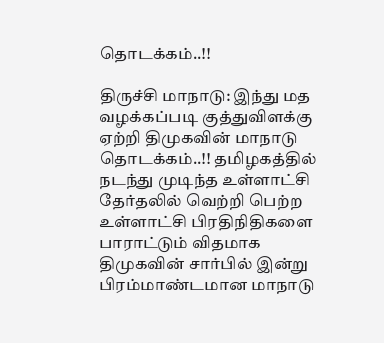தொடக்கம்..!!

திருச்சி மாநாடு: இந்து மத வழக்கப்படி குத்துவிளக்கு ஏற்றி திமுகவின் மாநாடு தொடக்கம்..!! தமிழகத்தில் நடந்து முடிந்த உள்ளாட்சி தேர்தலில் வெற்றி பெற்ற உள்ளாட்சி பிரதிநிதிகளை பாராட்டும் விதமாக திமுகவின் சார்பில் இன்று பிரம்மாண்டமான மாநாடு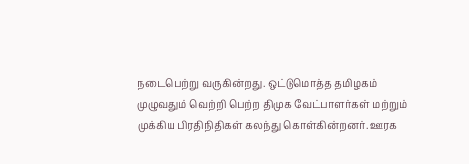நடைபெற்று வருகின்றது. ஒட்டுமொத்த தமிழகம் முழுவதும் வெற்றி பெற்ற திமுக வேட்பாளர்கள் மற்றும் முக்கிய பிரதிநிதிகள் கலந்து கொள்கின்றனர். ஊரக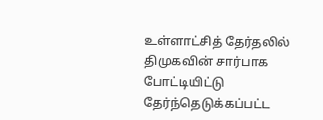உள்ளாட்சித் தேர்தலில் திமுகவின் சார்பாக போட்டியிட்டு தேர்ந்தெடுக்கப்பட்ட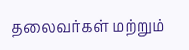தலைவர்கள் மற்றும்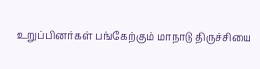உறுப்பினர்கள் பங்கேற்கும் மாநாடு திருச்சியை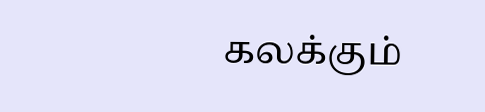கலக்கும்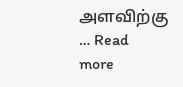அளவிற்கு … Read more